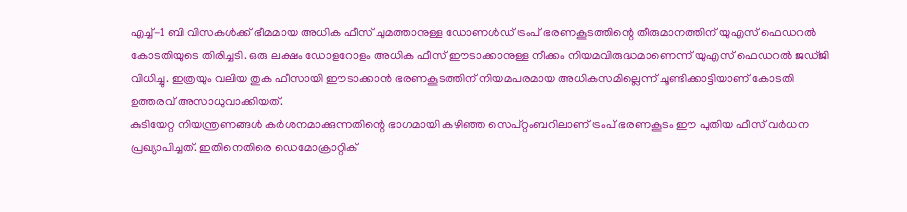എച്ച്-1 ബി വിസകൾക്ക് ഭീമമായ അധിക ഫീസ് ചുമത്താനുള്ള ഡോണൾഡ് ട്രംപ് ഭരണകൂടത്തിന്റെ തീരുമാനത്തിന് യുഎസ് ഫെഡറൽ കോടതിയുടെ തിരിച്ചടി. ഒരു ലക്ഷം ഡോളറോളം അധിക ഫീസ് ഈടാക്കാനുള്ള നീക്കം നിയമവിരുദ്ധമാണെന്ന് യുഎസ് ഫെഡറൽ ജഡ്ജി വിധിച്ചു. ഇത്രയും വലിയ തുക ഫീസായി ഈടാക്കാൻ ഭരണകൂടത്തിന് നിയമപരമായ അധികസമില്ലെന്ന് ചൂണ്ടിക്കാട്ടിയാണ് കോടതി ഉത്തരവ് അസാധുവാക്കിയത്.
കുടിയേറ്റ നിയന്ത്രണങ്ങൾ കർശനമാക്കുന്നതിന്റെ ഭാഗമായി കഴിഞ്ഞ സെപ്റ്റംബറിലാണ് ട്രംപ് ഭരണകൂടം ഈ പുതിയ ഫീസ് വർധന പ്രഖ്യാപിച്ചത്. ഇതിനെതിരെ ഡെമോക്രാറ്റിക്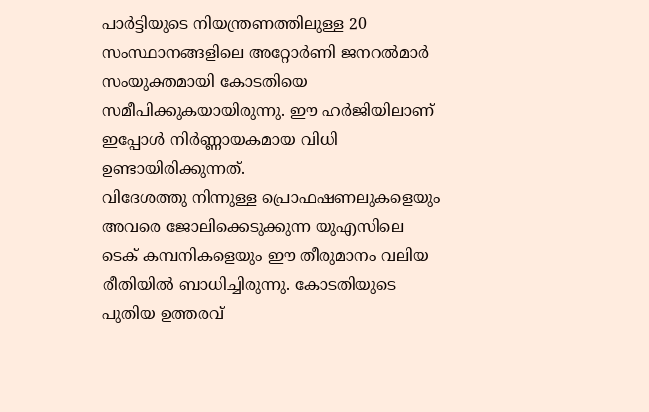പാർട്ടിയുടെ നിയന്ത്രണത്തിലുള്ള 20 സംസ്ഥാനങ്ങളിലെ അറ്റോർണി ജനറൽമാർ സംയുക്തമായി കോടതിയെ സമീപിക്കുകയായിരുന്നു. ഈ ഹർജിയിലാണ് ഇപ്പോൾ നിർണ്ണായകമായ വിധി ഉണ്ടായിരിക്കുന്നത്.
വിദേശത്തു നിന്നുള്ള പ്രൊഫഷണലുകളെയും അവരെ ജോലിക്കെടുക്കുന്ന യുഎസിലെ ടെക് കമ്പനികളെയും ഈ തീരുമാനം വലിയ രീതിയിൽ ബാധിച്ചിരുന്നു. കോടതിയുടെ പുതിയ ഉത്തരവ്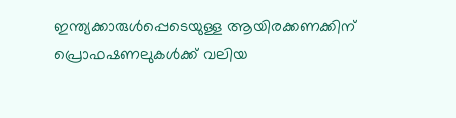ഇന്ത്യക്കാരുൾപ്പെടെയുള്ള ആയിരക്കണക്കിന് പ്രൊഫഷണലുകൾക്ക് വലിയ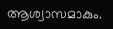ആശ്വാസമാകും.